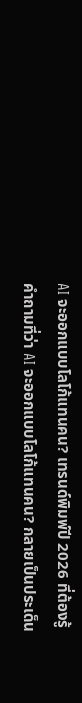AI จะออกแบบโลโก้แทนคน? เทรนด์พิมพ์ปี 2026 ที่ต้องรู้
คำถามที่ว่า AI จะออกแบบโลโก้แทนคน? กลายเป็นประเด็น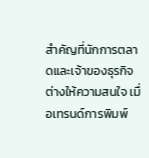สำคัญที่นักการตลาดและเจ้าของธุรกิจต่างให้ความสนใจ เมื่อเทรนด์การพิมพ์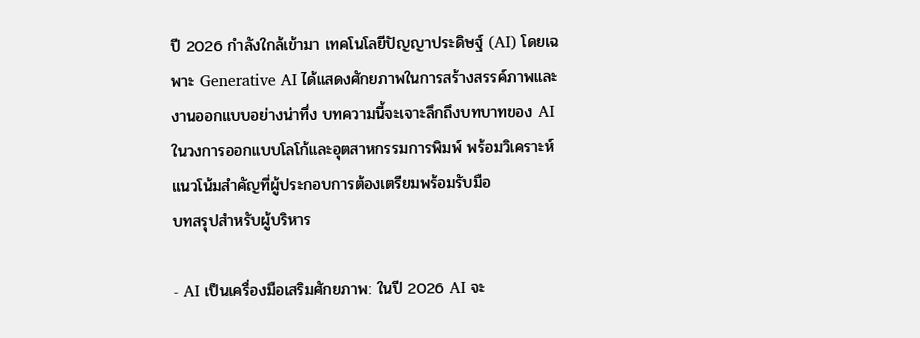ปี 2026 กำลังใกล้เข้ามา เทคโนโลยีปัญญาประดิษฐ์ (AI) โดยเฉพาะ Generative AI ได้แสดงศักยภาพในการสร้างสรรค์ภาพและงานออกแบบอย่างน่าทึ่ง บทความนี้จะเจาะลึกถึงบทบาทของ AI ในวงการออกแบบโลโก้และอุตสาหกรรมการพิมพ์ พร้อมวิเคราะห์แนวโน้มสำคัญที่ผู้ประกอบการต้องเตรียมพร้อมรับมือ
บทสรุปสำหรับผู้บริหาร

- AI เป็นเครื่องมือเสริมศักยภาพ: ในปี 2026 AI จะ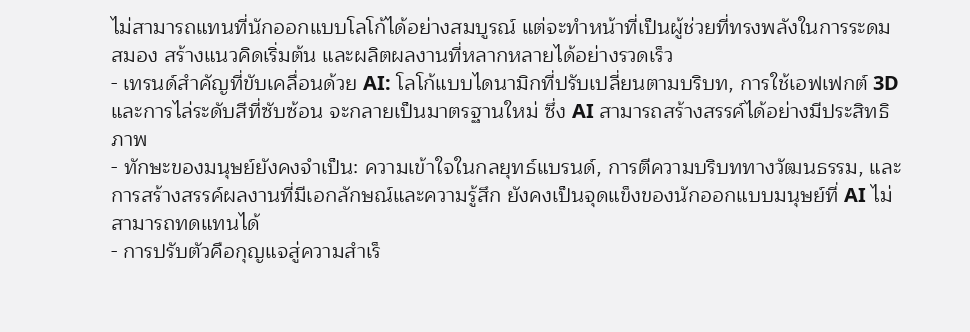ไม่สามารถแทนที่นักออกแบบโลโก้ได้อย่างสมบูรณ์ แต่จะทำหน้าที่เป็นผู้ช่วยที่ทรงพลังในการระดมสมอง สร้างแนวคิดเริ่มต้น และผลิตผลงานที่หลากหลายได้อย่างรวดเร็ว
- เทรนด์สำคัญที่ขับเคลื่อนด้วย AI: โลโก้แบบไดนามิกที่ปรับเปลี่ยนตามบริบท, การใช้เอฟเฟกต์ 3D และการไล่ระดับสีที่ซับซ้อน จะกลายเป็นมาตรฐานใหม่ ซึ่ง AI สามารถสร้างสรรค์ได้อย่างมีประสิทธิภาพ
- ทักษะของมนุษย์ยังคงจำเป็น: ความเข้าใจในกลยุทธ์แบรนด์, การตีความบริบททางวัฒนธรรม, และการสร้างสรรค์ผลงานที่มีเอกลักษณ์และความรู้สึก ยังคงเป็นจุดแข็งของนักออกแบบมนุษย์ที่ AI ไม่สามารถทดแทนได้
- การปรับตัวคือกุญแจสู่ความสำเร็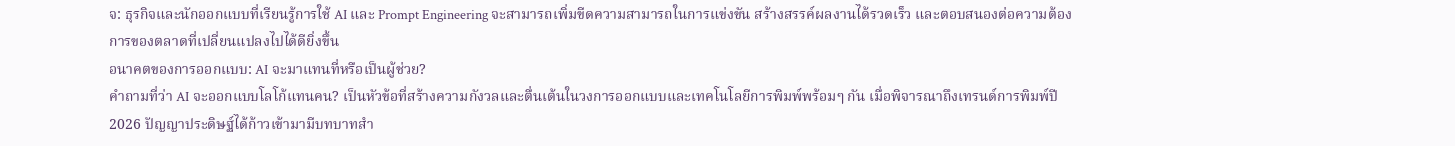จ: ธุรกิจและนักออกแบบที่เรียนรู้การใช้ AI และ Prompt Engineering จะสามารถเพิ่มขีดความสามารถในการแข่งขัน สร้างสรรค์ผลงานได้รวดเร็ว และตอบสนองต่อความต้องการของตลาดที่เปลี่ยนแปลงไปได้ดียิ่งขึ้น
อนาคตของการออกแบบ: AI จะมาแทนที่หรือเป็นผู้ช่วย?
คำถามที่ว่า AI จะออกแบบโลโก้แทนคน? เป็นหัวข้อที่สร้างความกังวลและตื่นเต้นในวงการออกแบบและเทคโนโลยีการพิมพ์พร้อมๆ กัน เมื่อพิจารณาถึงเทรนด์การพิมพ์ปี 2026 ปัญญาประดิษฐ์ได้ก้าวเข้ามามีบทบาทสำ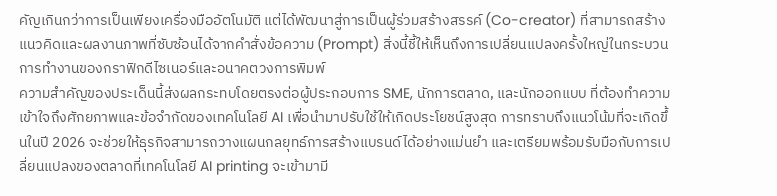คัญเกินกว่าการเป็นเพียงเครื่องมืออัตโนมัติ แต่ได้พัฒนาสู่การเป็นผู้ร่วมสร้างสรรค์ (Co-creator) ที่สามารถสร้างแนวคิดและผลงานภาพที่ซับซ้อนได้จากคำสั่งข้อความ (Prompt) สิ่งนี้ชี้ให้เห็นถึงการเปลี่ยนแปลงครั้งใหญ่ในกระบวนการทำงานของกราฟิกดีไซเนอร์และอนาคตวงการพิมพ์
ความสำคัญของประเด็นนี้ส่งผลกระทบโดยตรงต่อผู้ประกอบการ SME, นักการตลาด, และนักออกแบบ ที่ต้องทำความเข้าใจถึงศักยภาพและข้อจำกัดของเทคโนโลยี AI เพื่อนำมาปรับใช้ให้เกิดประโยชน์สูงสุด การทราบถึงแนวโน้มที่จะเกิดขึ้นในปี 2026 จะช่วยให้ธุรกิจสามารถวางแผนกลยุทธ์การสร้างแบรนด์ได้อย่างแม่นยำ และเตรียมพร้อมรับมือกับการเปลี่ยนแปลงของตลาดที่เทคโนโลยี AI printing จะเข้ามามี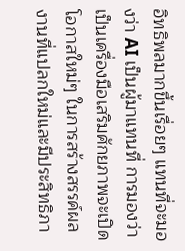อิทธิพลมากขึ้นเรื่อยๆ แทนที่จะมองว่า AI เป็นผู้มาแทนที่ การมองว่าเป็นเครื่องมือเสริมศักยภาพจะเปิดโอกาสใหม่ๆ ในการสร้างสรรค์ผลงานที่แปลกใหม่และมีประสิทธิภา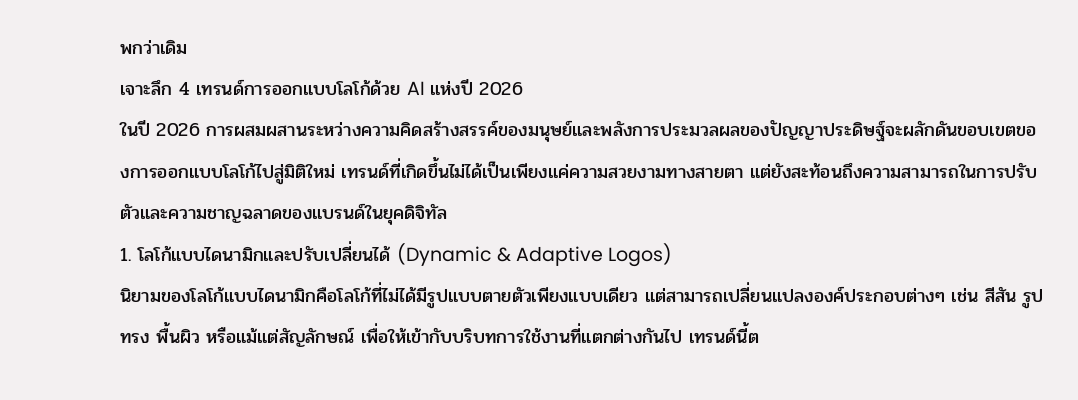พกว่าเดิม
เจาะลึก 4 เทรนด์การออกแบบโลโก้ด้วย AI แห่งปี 2026
ในปี 2026 การผสมผสานระหว่างความคิดสร้างสรรค์ของมนุษย์และพลังการประมวลผลของปัญญาประดิษฐ์จะผลักดันขอบเขตของการออกแบบโลโก้ไปสู่มิติใหม่ เทรนด์ที่เกิดขึ้นไม่ได้เป็นเพียงแค่ความสวยงามทางสายตา แต่ยังสะท้อนถึงความสามารถในการปรับตัวและความชาญฉลาดของแบรนด์ในยุคดิจิทัล
1. โลโก้แบบไดนามิกและปรับเปลี่ยนได้ (Dynamic & Adaptive Logos)
นิยามของโลโก้แบบไดนามิกคือโลโก้ที่ไม่ได้มีรูปแบบตายตัวเพียงแบบเดียว แต่สามารถเปลี่ยนแปลงองค์ประกอบต่างๆ เช่น สีสัน รูปทรง พื้นผิว หรือแม้แต่สัญลักษณ์ เพื่อให้เข้ากับบริบทการใช้งานที่แตกต่างกันไป เทรนด์นี้ต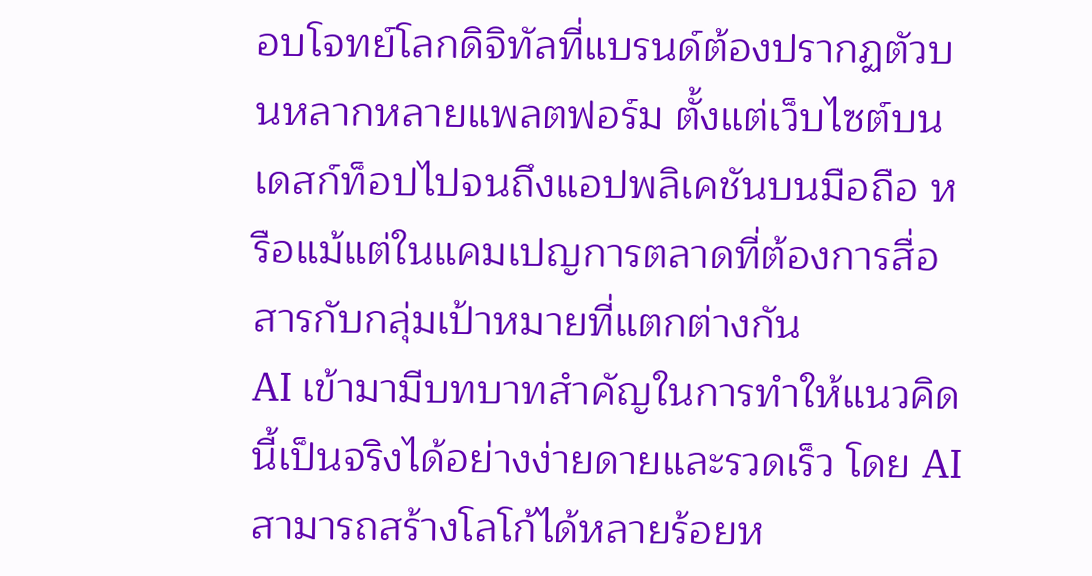อบโจทย์โลกดิจิทัลที่แบรนด์ต้องปรากฏตัวบนหลากหลายแพลตฟอร์ม ตั้งแต่เว็บไซต์บนเดสก์ท็อปไปจนถึงแอปพลิเคชันบนมือถือ หรือแม้แต่ในแคมเปญการตลาดที่ต้องการสื่อสารกับกลุ่มเป้าหมายที่แตกต่างกัน
AI เข้ามามีบทบาทสำคัญในการทำให้แนวคิดนี้เป็นจริงได้อย่างง่ายดายและรวดเร็ว โดย AI สามารถสร้างโลโก้ได้หลายร้อยห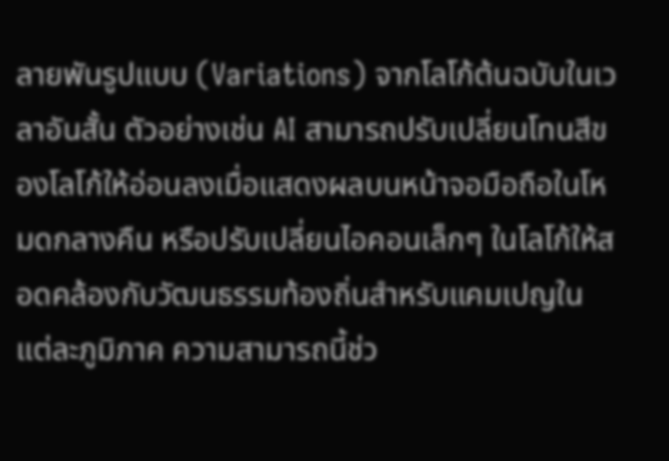ลายพันรูปแบบ (Variations) จากโลโก้ต้นฉบับในเวลาอันสั้น ตัวอย่างเช่น AI สามารถปรับเปลี่ยนโทนสีของโลโก้ให้อ่อนลงเมื่อแสดงผลบนหน้าจอมือถือในโหมดกลางคืน หรือปรับเปลี่ยนไอคอนเล็กๆ ในโลโก้ให้สอดคล้องกับวัฒนธรรมท้องถิ่นสำหรับแคมเปญในแต่ละภูมิภาค ความสามารถนี้ช่ว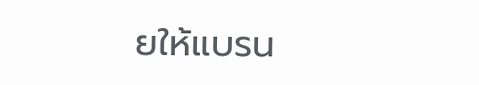ยให้แบรน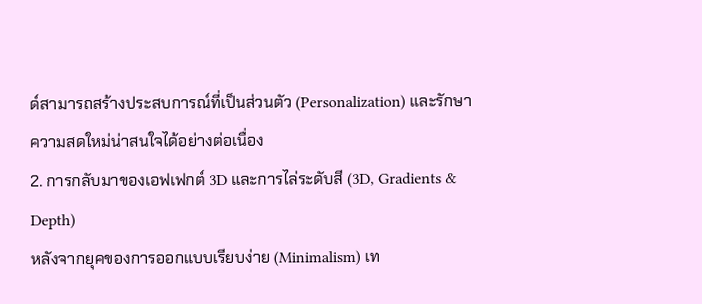ด์สามารถสร้างประสบการณ์ที่เป็นส่วนตัว (Personalization) และรักษาความสดใหม่น่าสนใจได้อย่างต่อเนื่อง
2. การกลับมาของเอฟเฟกต์ 3D และการไล่ระดับสี (3D, Gradients & Depth)
หลังจากยุคของการออกแบบเรียบง่าย (Minimalism) เท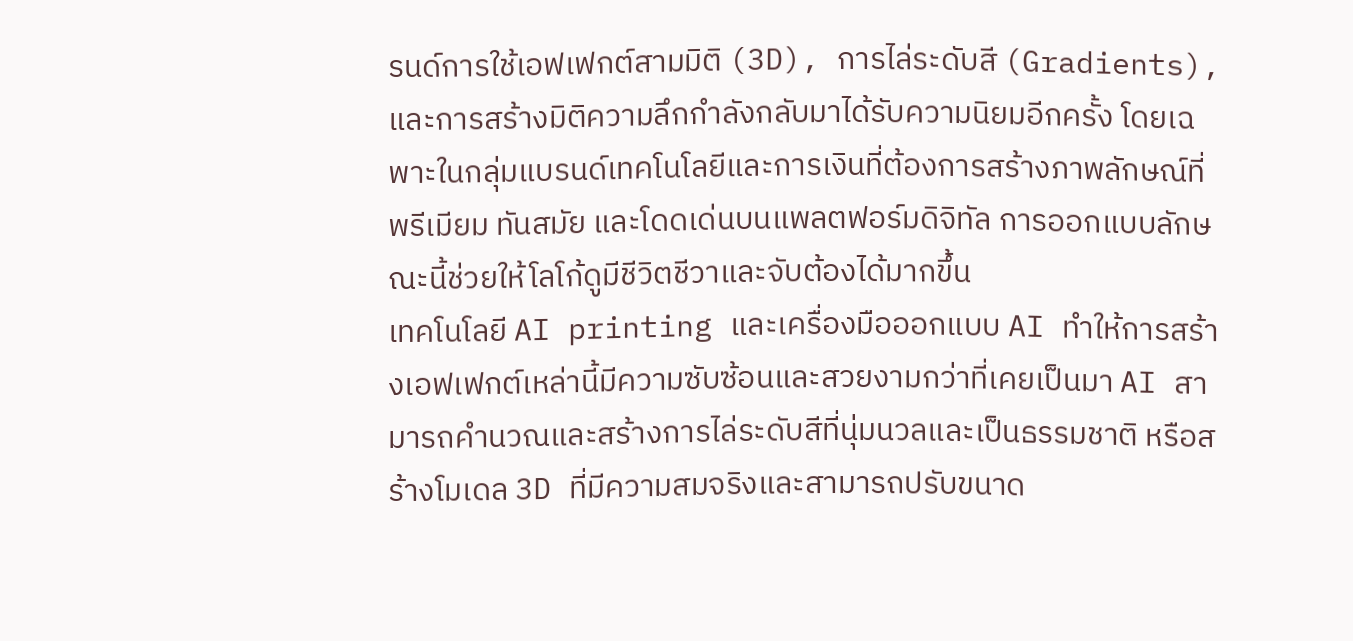รนด์การใช้เอฟเฟกต์สามมิติ (3D), การไล่ระดับสี (Gradients), และการสร้างมิติความลึกกำลังกลับมาได้รับความนิยมอีกครั้ง โดยเฉพาะในกลุ่มแบรนด์เทคโนโลยีและการเงินที่ต้องการสร้างภาพลักษณ์ที่พรีเมียม ทันสมัย และโดดเด่นบนแพลตฟอร์มดิจิทัล การออกแบบลักษณะนี้ช่วยให้โลโก้ดูมีชีวิตชีวาและจับต้องได้มากขึ้น
เทคโนโลยี AI printing และเครื่องมือออกแบบ AI ทำให้การสร้างเอฟเฟกต์เหล่านี้มีความซับซ้อนและสวยงามกว่าที่เคยเป็นมา AI สามารถคำนวณและสร้างการไล่ระดับสีที่นุ่มนวลและเป็นธรรมชาติ หรือสร้างโมเดล 3D ที่มีความสมจริงและสามารถปรับขนาด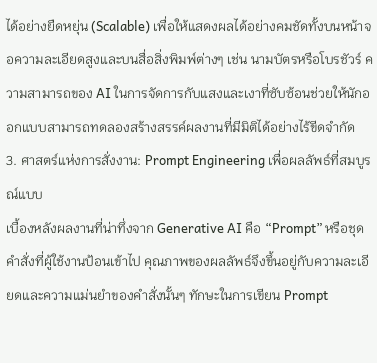ได้อย่างยืดหยุ่น (Scalable) เพื่อให้แสดงผลได้อย่างคมชัดทั้งบนหน้าจอความละเอียดสูงและบนสื่อสิ่งพิมพ์ต่างๆ เช่น นามบัตรหรือโบรชัวร์ ความสามารถของ AI ในการจัดการกับแสงและเงาที่ซับซ้อนช่วยให้นักออกแบบสามารถทดลองสร้างสรรค์ผลงานที่มีมิติได้อย่างไร้ขีดจำกัด
3. ศาสตร์แห่งการสั่งงาน: Prompt Engineering เพื่อผลลัพธ์ที่สมบูรณ์แบบ
เบื้องหลังผลงานที่น่าทึ่งจาก Generative AI คือ “Prompt” หรือชุดคำสั่งที่ผู้ใช้งานป้อนเข้าไป คุณภาพของผลลัพธ์จึงขึ้นอยู่กับความละเอียดและความแม่นยำของคำสั่งนั้นๆ ทักษะในการเขียน Prompt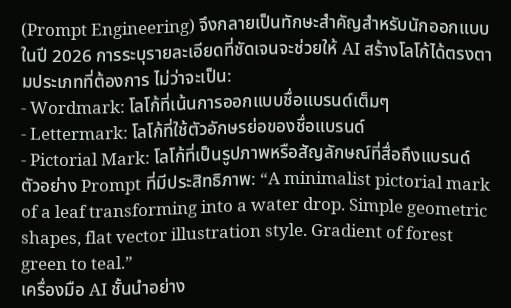(Prompt Engineering) จึงกลายเป็นทักษะสำคัญสำหรับนักออกแบบในปี 2026 การระบุรายละเอียดที่ชัดเจนจะช่วยให้ AI สร้างโลโก้ได้ตรงตามประเภทที่ต้องการ ไม่ว่าจะเป็น:
- Wordmark: โลโก้ที่เน้นการออกแบบชื่อแบรนด์เต็มๆ
- Lettermark: โลโก้ที่ใช้ตัวอักษรย่อของชื่อแบรนด์
- Pictorial Mark: โลโก้ที่เป็นรูปภาพหรือสัญลักษณ์ที่สื่อถึงแบรนด์
ตัวอย่าง Prompt ที่มีประสิทธิภาพ: “A minimalist pictorial mark of a leaf transforming into a water drop. Simple geometric shapes, flat vector illustration style. Gradient of forest green to teal.”
เครื่องมือ AI ชั้นนำอย่าง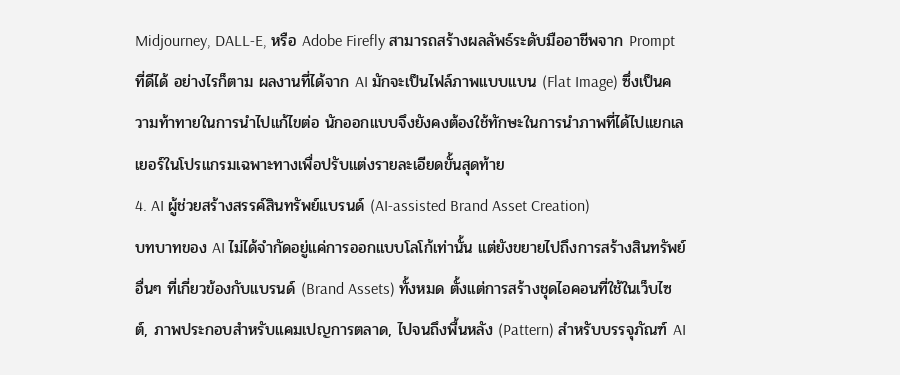Midjourney, DALL-E, หรือ Adobe Firefly สามารถสร้างผลลัพธ์ระดับมืออาชีพจาก Prompt ที่ดีได้ อย่างไรก็ตาม ผลงานที่ได้จาก AI มักจะเป็นไฟล์ภาพแบบแบน (Flat Image) ซึ่งเป็นความท้าทายในการนำไปแก้ไขต่อ นักออกแบบจึงยังคงต้องใช้ทักษะในการนำภาพที่ได้ไปแยกเลเยอร์ในโปรแกรมเฉพาะทางเพื่อปรับแต่งรายละเอียดขั้นสุดท้าย
4. AI ผู้ช่วยสร้างสรรค์สินทรัพย์แบรนด์ (AI-assisted Brand Asset Creation)
บทบาทของ AI ไม่ได้จำกัดอยู่แค่การออกแบบโลโก้เท่านั้น แต่ยังขยายไปถึงการสร้างสินทรัพย์อื่นๆ ที่เกี่ยวข้องกับแบรนด์ (Brand Assets) ทั้งหมด ตั้งแต่การสร้างชุดไอคอนที่ใช้ในเว็บไซต์, ภาพประกอบสำหรับแคมเปญการตลาด, ไปจนถึงพื้นหลัง (Pattern) สำหรับบรรจุภัณฑ์ AI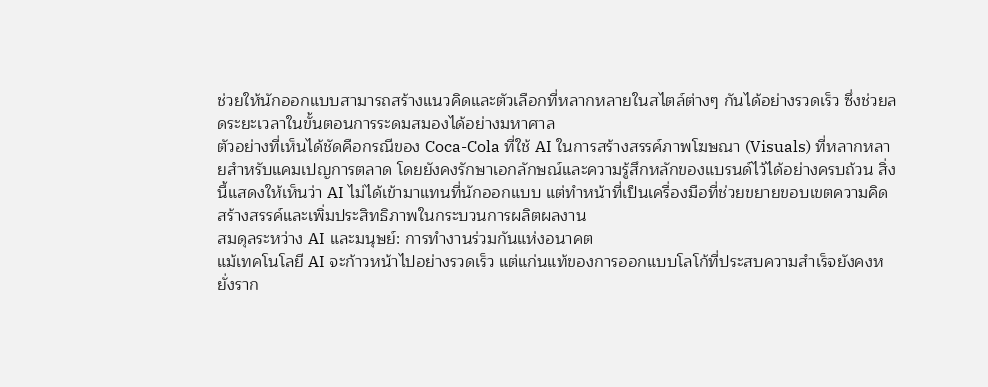ช่วยให้นักออกแบบสามารถสร้างแนวคิดและตัวเลือกที่หลากหลายในสไตล์ต่างๆ กันได้อย่างรวดเร็ว ซึ่งช่วยลดระยะเวลาในขั้นตอนการระดมสมองได้อย่างมหาศาล
ตัวอย่างที่เห็นได้ชัดคือกรณีของ Coca-Cola ที่ใช้ AI ในการสร้างสรรค์ภาพโฆษณา (Visuals) ที่หลากหลายสำหรับแคมเปญการตลาด โดยยังคงรักษาเอกลักษณ์และความรู้สึกหลักของแบรนด์ไว้ได้อย่างครบถ้วน สิ่งนี้แสดงให้เห็นว่า AI ไม่ได้เข้ามาแทนที่นักออกแบบ แต่ทำหน้าที่เป็นเครื่องมือที่ช่วยขยายขอบเขตความคิดสร้างสรรค์และเพิ่มประสิทธิภาพในกระบวนการผลิตผลงาน
สมดุลระหว่าง AI และมนุษย์: การทำงานร่วมกันแห่งอนาคต
แม้เทคโนโลยี AI จะก้าวหน้าไปอย่างรวดเร็ว แต่แก่นแท้ของการออกแบบโลโก้ที่ประสบความสำเร็จยังคงหยั่งราก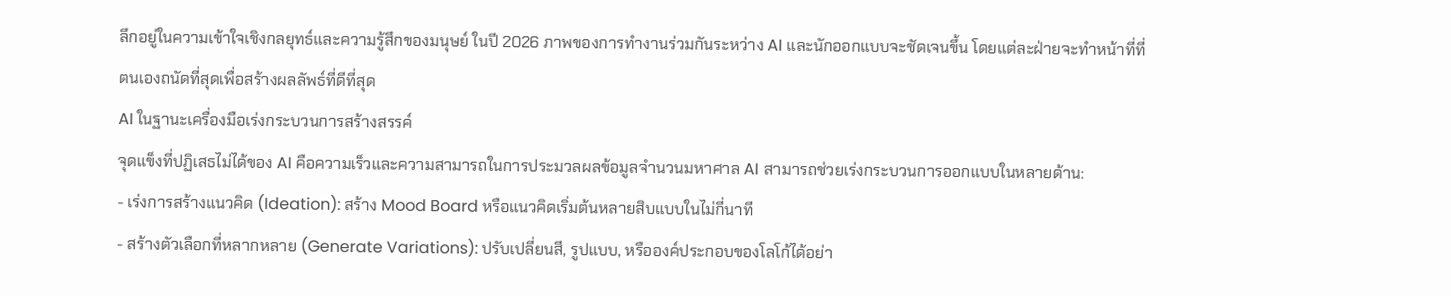ลึกอยู่ในความเข้าใจเชิงกลยุทธ์และความรู้สึกของมนุษย์ ในปี 2026 ภาพของการทำงานร่วมกันระหว่าง AI และนักออกแบบจะชัดเจนขึ้น โดยแต่ละฝ่ายจะทำหน้าที่ที่ตนเองถนัดที่สุดเพื่อสร้างผลลัพธ์ที่ดีที่สุด
AI ในฐานะเครื่องมือเร่งกระบวนการสร้างสรรค์
จุดแข็งที่ปฏิเสธไม่ได้ของ AI คือความเร็วและความสามารถในการประมวลผลข้อมูลจำนวนมหาศาล AI สามารถช่วยเร่งกระบวนการออกแบบในหลายด้าน:
- เร่งการสร้างแนวคิด (Ideation): สร้าง Mood Board หรือแนวคิดเริ่มต้นหลายสิบแบบในไม่กี่นาที
- สร้างตัวเลือกที่หลากหลาย (Generate Variations): ปรับเปลี่ยนสี, รูปแบบ, หรือองค์ประกอบของโลโก้ได้อย่า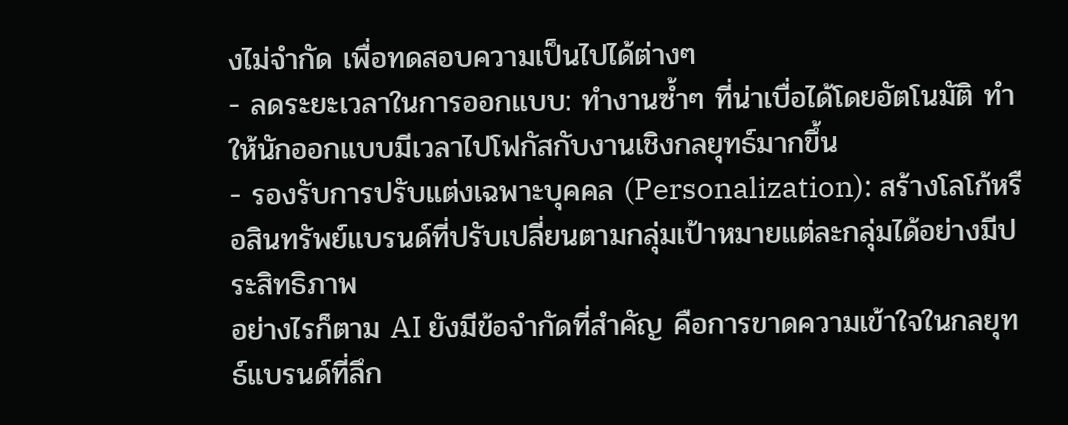งไม่จำกัด เพื่อทดสอบความเป็นไปได้ต่างๆ
- ลดระยะเวลาในการออกแบบ: ทำงานซ้ำๆ ที่น่าเบื่อได้โดยอัตโนมัติ ทำให้นักออกแบบมีเวลาไปโฟกัสกับงานเชิงกลยุทธ์มากขึ้น
- รองรับการปรับแต่งเฉพาะบุคคล (Personalization): สร้างโลโก้หรือสินทรัพย์แบรนด์ที่ปรับเปลี่ยนตามกลุ่มเป้าหมายแต่ละกลุ่มได้อย่างมีประสิทธิภาพ
อย่างไรก็ตาม AI ยังมีข้อจำกัดที่สำคัญ คือการขาดความเข้าใจในกลยุทธ์แบรนด์ที่ลึก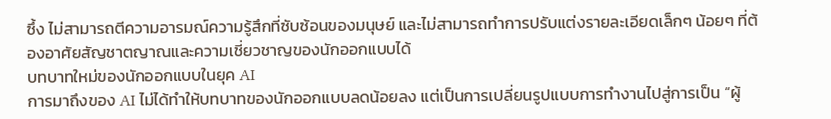ซึ้ง ไม่สามารถตีความอารมณ์ความรู้สึกที่ซับซ้อนของมนุษย์ และไม่สามารถทำการปรับแต่งรายละเอียดเล็กๆ น้อยๆ ที่ต้องอาศัยสัญชาตญาณและความเชี่ยวชาญของนักออกแบบได้
บทบาทใหม่ของนักออกแบบในยุค AI
การมาถึงของ AI ไม่ได้ทำให้บทบาทของนักออกแบบลดน้อยลง แต่เป็นการเปลี่ยนรูปแบบการทำงานไปสู่การเป็น “ผู้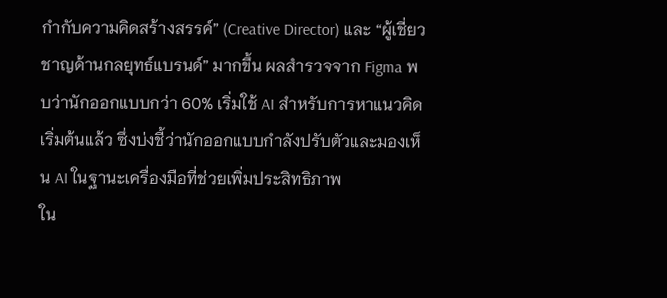กำกับความคิดสร้างสรรค์” (Creative Director) และ “ผู้เชี่ยวชาญด้านกลยุทธ์แบรนด์” มากขึ้น ผลสำรวจจาก Figma พบว่านักออกแบบกว่า 60% เริ่มใช้ AI สำหรับการหาแนวคิดเริ่มต้นแล้ว ซึ่งบ่งชี้ว่านักออกแบบกำลังปรับตัวและมองเห็น AI ในฐานะเครื่องมือที่ช่วยเพิ่มประสิทธิภาพ
ใน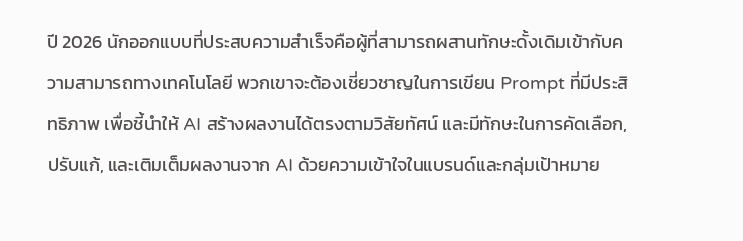ปี 2026 นักออกแบบที่ประสบความสำเร็จคือผู้ที่สามารถผสานทักษะดั้งเดิมเข้ากับความสามารถทางเทคโนโลยี พวกเขาจะต้องเชี่ยวชาญในการเขียน Prompt ที่มีประสิทธิภาพ เพื่อชี้นำให้ AI สร้างผลงานได้ตรงตามวิสัยทัศน์ และมีทักษะในการคัดเลือก, ปรับแก้, และเติมเต็มผลงานจาก AI ด้วยความเข้าใจในแบรนด์และกลุ่มเป้าหมาย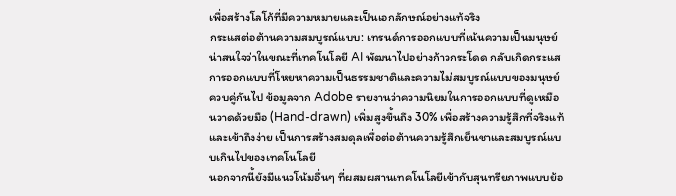เพื่อสร้างโลโก้ที่มีความหมายและเป็นเอกลักษณ์อย่างแท้จริง
กระแสต่อต้านความสมบูรณ์แบบ: เทรนด์การออกแบบที่เน้นความเป็นมนุษย์
น่าสนใจว่าในขณะที่เทคโนโลยี AI พัฒนาไปอย่างก้าวกระโดด กลับเกิดกระแสการออกแบบที่โหยหาความเป็นธรรมชาติและความไม่สมบูรณ์แบบของมนุษย์ควบคู่กันไป ข้อมูลจาก Adobe รายงานว่าความนิยมในการออกแบบที่ดูเหมือนวาดด้วยมือ (Hand-drawn) เพิ่มสูงขึ้นถึง 30% เพื่อสร้างความรู้สึกที่จริงแท้และเข้าถึงง่าย เป็นการสร้างสมดุลเพื่อต่อต้านความรู้สึกเย็นชาและสมบูรณ์แบบเกินไปของเทคโนโลยี
นอกจากนี้ยังมีแนวโน้มอื่นๆ ที่ผสมผสานเทคโนโลยีเข้ากับสุนทรียภาพแบบย้อ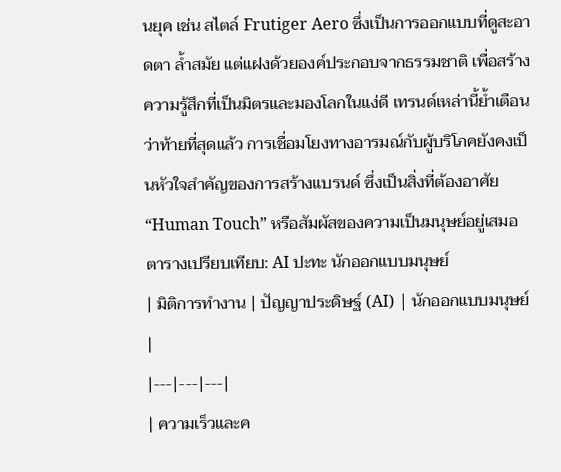นยุค เช่น สไตล์ Frutiger Aero ซึ่งเป็นการออกแบบที่ดูสะอาดตา ล้ำสมัย แต่แฝงด้วยองค์ประกอบจากธรรมชาติ เพื่อสร้างความรู้สึกที่เป็นมิตรและมองโลกในแง่ดี เทรนด์เหล่านี้ย้ำเตือนว่าท้ายที่สุดแล้ว การเชื่อมโยงทางอารมณ์กับผู้บริโภคยังคงเป็นหัวใจสำคัญของการสร้างแบรนด์ ซึ่งเป็นสิ่งที่ต้องอาศัย “Human Touch” หรือสัมผัสของความเป็นมนุษย์อยู่เสมอ
ตารางเปรียบเทียบ: AI ปะทะ นักออกแบบมนุษย์
| มิติการทำงาน | ปัญญาประดิษฐ์ (AI) | นักออกแบบมนุษย์ |
|---|---|---|
| ความเร็วและค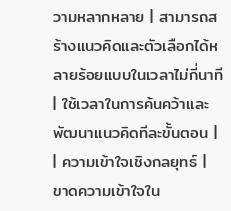วามหลากหลาย | สามารถสร้างแนวคิดและตัวเลือกได้หลายร้อยแบบในเวลาไม่กี่นาที | ใช้เวลาในการค้นคว้าและพัฒนาแนวคิดทีละขั้นตอน |
| ความเข้าใจเชิงกลยุทธ์ | ขาดความเข้าใจใน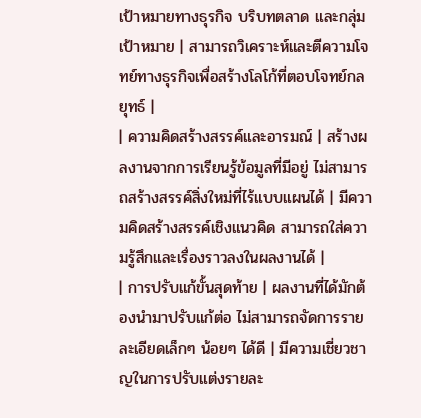เป้าหมายทางธุรกิจ บริบทตลาด และกลุ่มเป้าหมาย | สามารถวิเคราะห์และตีความโจทย์ทางธุรกิจเพื่อสร้างโลโก้ที่ตอบโจทย์กลยุทธ์ |
| ความคิดสร้างสรรค์และอารมณ์ | สร้างผลงานจากการเรียนรู้ข้อมูลที่มีอยู่ ไม่สามารถสร้างสรรค์สิ่งใหม่ที่ไร้แบบแผนได้ | มีความคิดสร้างสรรค์เชิงแนวคิด สามารถใส่ความรู้สึกและเรื่องราวลงในผลงานได้ |
| การปรับแก้ขั้นสุดท้าย | ผลงานที่ได้มักต้องนำมาปรับแก้ต่อ ไม่สามารถจัดการรายละเอียดเล็กๆ น้อยๆ ได้ดี | มีความเชี่ยวชาญในการปรับแต่งรายละ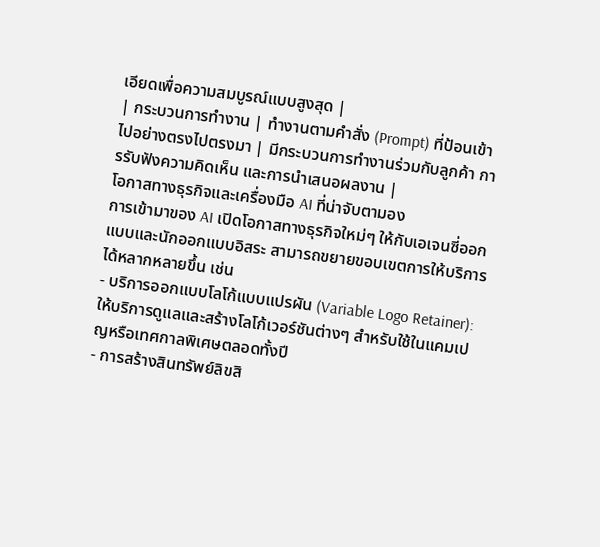เอียดเพื่อความสมบูรณ์แบบสูงสุด |
| กระบวนการทำงาน | ทำงานตามคำสั่ง (Prompt) ที่ป้อนเข้าไปอย่างตรงไปตรงมา | มีกระบวนการทำงานร่วมกับลูกค้า การรับฟังความคิดเห็น และการนำเสนอผลงาน |
โอกาสทางธุรกิจและเครื่องมือ AI ที่น่าจับตามอง
การเข้ามาของ AI เปิดโอกาสทางธุรกิจใหม่ๆ ให้กับเอเจนซี่ออกแบบและนักออกแบบอิสระ สามารถขยายขอบเขตการให้บริการได้หลากหลายขึ้น เช่น
- บริการออกแบบโลโก้แบบแปรผัน (Variable Logo Retainer): ให้บริการดูแลและสร้างโลโก้เวอร์ชันต่างๆ สำหรับใช้ในแคมเปญหรือเทศกาลพิเศษตลอดทั้งปี
- การสร้างสินทรัพย์ลิขสิ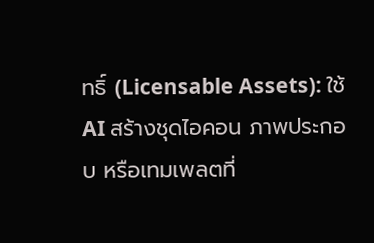ทธิ์ (Licensable Assets): ใช้ AI สร้างชุดไอคอน ภาพประกอบ หรือเทมเพลตที่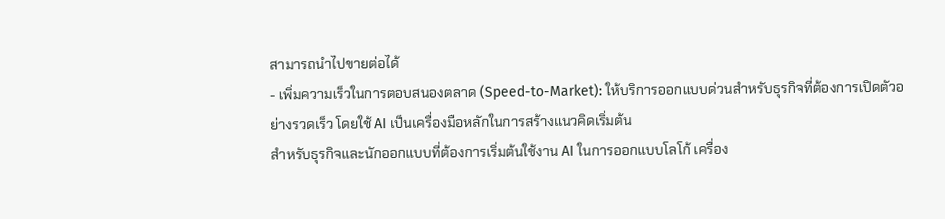สามารถนำไปขายต่อได้
- เพิ่มความเร็วในการตอบสนองตลาด (Speed-to-Market): ให้บริการออกแบบด่วนสำหรับธุรกิจที่ต้องการเปิดตัวอย่างรวดเร็ว โดยใช้ AI เป็นเครื่องมือหลักในการสร้างแนวคิดเริ่มต้น
สำหรับธุรกิจและนักออกแบบที่ต้องการเริ่มต้นใช้งาน AI ในการออกแบบโลโก้ เครื่อง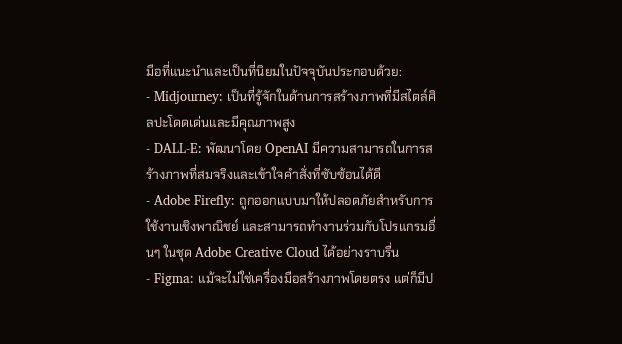มือที่แนะนำและเป็นที่นิยมในปัจจุบันประกอบด้วย:
- Midjourney: เป็นที่รู้จักในด้านการสร้างภาพที่มีสไตล์ศิลปะโดดเด่นและมีคุณภาพสูง
- DALL-E: พัฒนาโดย OpenAI มีความสามารถในการสร้างภาพที่สมจริงและเข้าใจคำสั่งที่ซับซ้อนได้ดี
- Adobe Firefly: ถูกออกแบบมาให้ปลอดภัยสำหรับการใช้งานเชิงพาณิชย์ และสามารถทำงานร่วมกับโปรแกรมอื่นๆ ในชุด Adobe Creative Cloud ได้อย่างราบรื่น
- Figma: แม้จะไม่ใช่เครื่องมือสร้างภาพโดยตรง แต่ก็มีป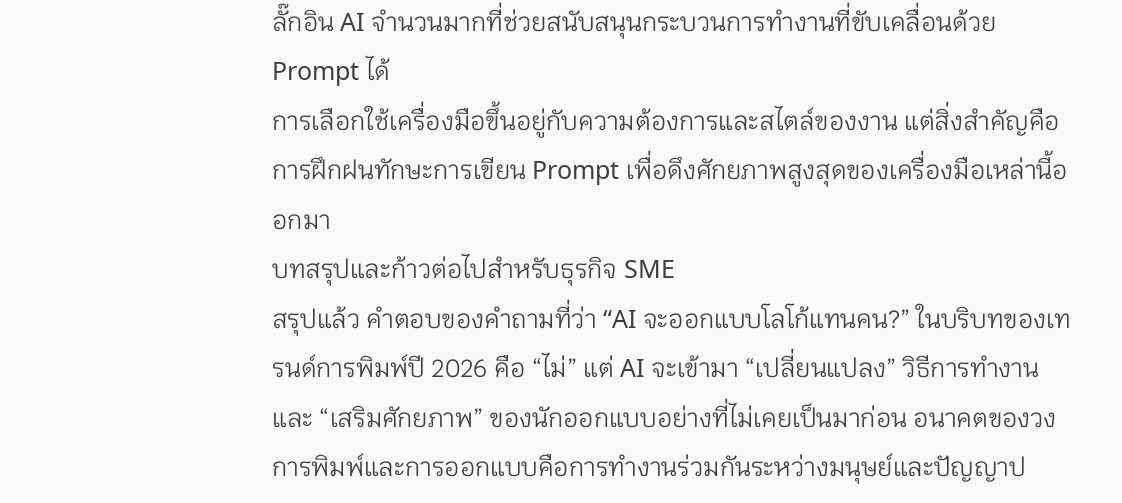ลั๊กอิน AI จำนวนมากที่ช่วยสนับสนุนกระบวนการทำงานที่ขับเคลื่อนด้วย Prompt ได้
การเลือกใช้เครื่องมือขึ้นอยู่กับความต้องการและสไตล์ของงาน แต่สิ่งสำคัญคือการฝึกฝนทักษะการเขียน Prompt เพื่อดึงศักยภาพสูงสุดของเครื่องมือเหล่านี้ออกมา
บทสรุปและก้าวต่อไปสำหรับธุรกิจ SME
สรุปแล้ว คำตอบของคำถามที่ว่า “AI จะออกแบบโลโก้แทนคน?” ในบริบทของเทรนด์การพิมพ์ปี 2026 คือ “ไม่” แต่ AI จะเข้ามา “เปลี่ยนแปลง” วิธีการทำงานและ “เสริมศักยภาพ” ของนักออกแบบอย่างที่ไม่เคยเป็นมาก่อน อนาคตของวงการพิมพ์และการออกแบบคือการทำงานร่วมกันระหว่างมนุษย์และปัญญาป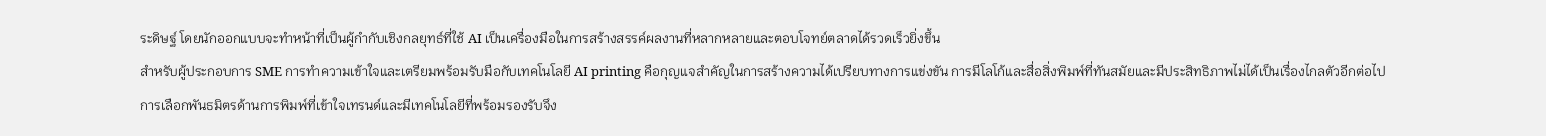ระดิษฐ์ โดยนักออกแบบจะทำหน้าที่เป็นผู้กำกับเชิงกลยุทธ์ที่ใช้ AI เป็นเครื่องมือในการสร้างสรรค์ผลงานที่หลากหลายและตอบโจทย์ตลาดได้รวดเร็วยิ่งขึ้น
สำหรับผู้ประกอบการ SME การทำความเข้าใจและเตรียมพร้อมรับมือกับเทคโนโลยี AI printing คือกุญแจสำคัญในการสร้างความได้เปรียบทางการแข่งขัน การมีโลโก้และสื่อสิ่งพิมพ์ที่ทันสมัยและมีประสิทธิภาพไม่ได้เป็นเรื่องไกลตัวอีกต่อไป การเลือกพันธมิตรด้านการพิมพ์ที่เข้าใจเทรนด์และมีเทคโนโลยีที่พร้อมรองรับจึง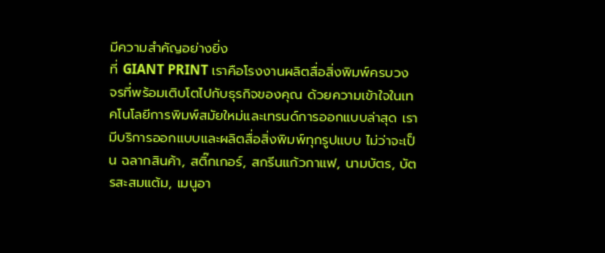มีความสำคัญอย่างยิ่ง
ที่ GIANT PRINT เราคือโรงงานผลิตสื่อสิ่งพิมพ์ครบวงจรที่พร้อมเติบโตไปกับธุรกิจของคุณ ด้วยความเข้าใจในเทคโนโลยีการพิมพ์สมัยใหม่และเทรนด์การออกแบบล่าสุด เรามีบริการออกแบบและผลิตสื่อสิ่งพิมพ์ทุกรูปแบบ ไม่ว่าจะเป็น ฉลากสินค้า, สติ๊กเกอร์, สกรีนแก้วกาแฟ, นามบัตร, บัตรสะสมแต้ม, เมนูอา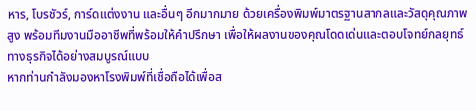หาร, โบรชัวร์, การ์ดแต่งงาน และอื่นๆ อีกมากมาย ด้วยเครื่องพิมพ์มาตรฐานสากลและวัสดุคุณภาพสูง พร้อมทีมงานมืออาชีพที่พร้อมให้คำปรึกษา เพื่อให้ผลงานของคุณโดดเด่นและตอบโจทย์กลยุทธ์ทางธุรกิจได้อย่างสมบูรณ์แบบ
หากท่านกำลังมองหาโรงพิมพ์ที่เชื่อถือได้เพื่อส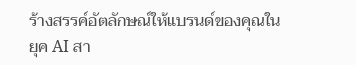ร้างสรรค์อัตลักษณ์ให้แบรนด์ของคุณในยุค AI สา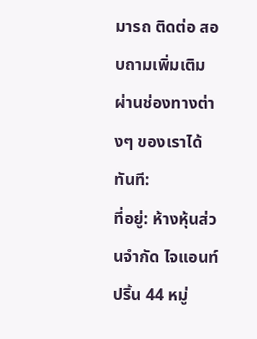มารถ ติดต่อ สอบถามเพิ่มเติม ผ่านช่องทางต่างๆ ของเราได้ทันที:
ที่อยู่: ห้างหุ้นส่วนจำกัด ไจแอนท์ ปริ้น 44 หมู่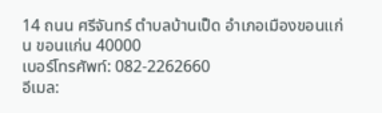14 ถนน ศรีจันทร์ ตำบลบ้านเป็ด อำเภอเมืองขอนแก่น ขอนแก่น 40000
เบอร์โทรศัพท์: 082-2262660
อีเมล: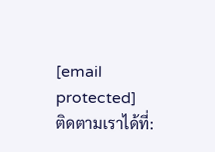[email protected]
ติดตามเราได้ที่: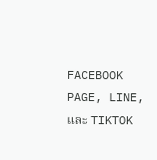FACEBOOK PAGE, LINE, และ TIKTOK